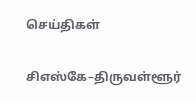செய்திகள்

சிஎஸ்கே–திருவள்ளூர்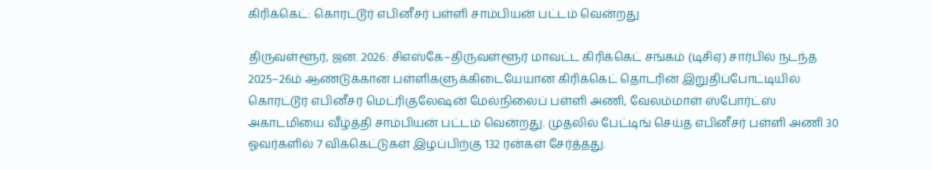கிரிக்கெட்: கொரட்டூர் எபினீசர் பள்ளி சாம்பியன் பட்டம் வென்றது

திருவள்ளூர், ஜன. 2026: சிஎஸ்கே–திருவள்ளூர் மாவட்ட கிரிக்கெட் சங்கம் (டிசிஏ) சார்பில் நடந்த 2025–26ம் ஆண்டுக்கான பள்ளிகளுக்கிடையேயான கிரிக்கெட் தொடரின் இறுதிப்போட்டியில் கொரட்டூர் எபினீசர் மெட்ரிகுலேஷன் மேல்நிலைப் பள்ளி அணி, வேலம்மாள் ஸ்போர்ட்ஸ் அகாடமியை வீழ்த்தி சாம்பியன் பட்டம் வென்றது. முதலில் பேட்டிங் செய்த எபினீசர் பள்ளி அணி 30 ஓவர்களில் 7 விக்கெட்டுகள் இழப்பிற்கு 132 ரன்கள் சேர்த்தது.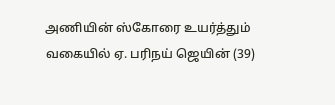அணியின் ஸ்கோரை உயர்த்தும் வகையில் ஏ. பரிநய் ஜெயின் (39)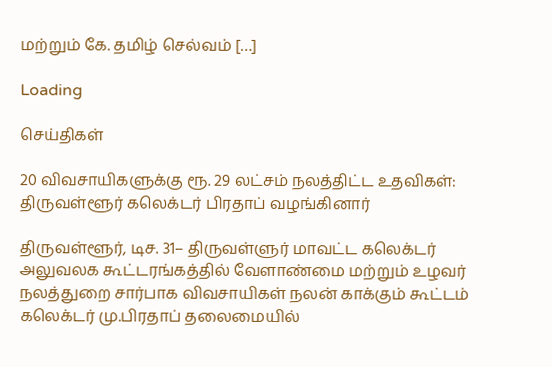மற்றும் கே. தமிழ் செல்வம் […]

Loading

செய்திகள்

20 விவசாயிகளுக்கு ரூ. 29 லட்சம் நலத்திட்ட உதவிகள்: திருவள்ளூர் கலெக்டர் பிரதாப் வழங்கினார்

திருவள்ளூர், டிச. 31– திருவள்ளுர் மாவட்ட கலெக்டர் அலுவலக கூட்டரங்கத்தில் வேளாண்மை மற்றும் உழவர் நலத்துறை சார்பாக விவசாயிகள் நலன் காக்கும் கூட்டம் கலெக்டர் மு.பிரதாப் தலைமையில்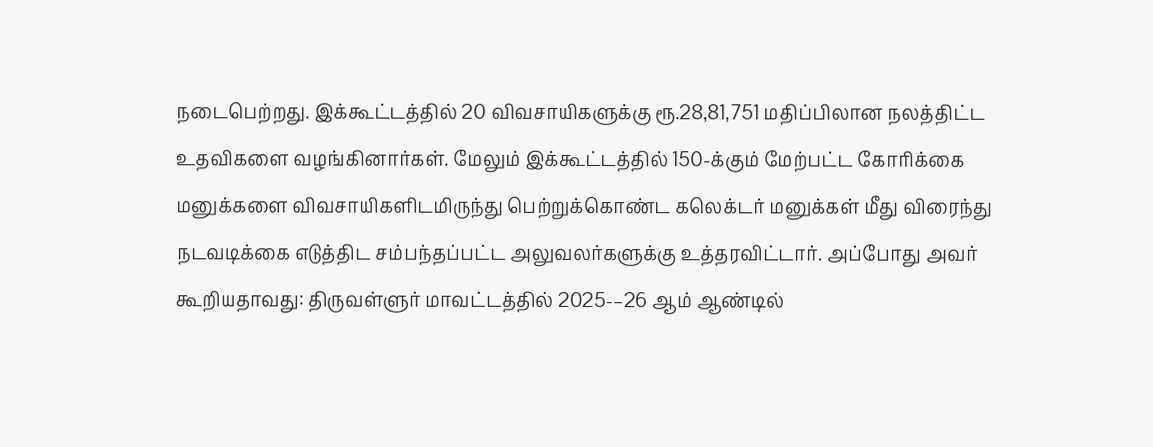நடைபெற்றது. இக்கூட்டத்தில் 20 விவசாயிகளுக்கு ரூ.28,81,751 மதிப்பிலான நலத்திட்ட உதவிகளை வழங்கினார்கள். மேலும் இக்கூட்டத்தில் 150-க்கும் மேற்பட்ட கோரிக்கை மனுக்களை விவசாயிகளிடமிருந்து பெற்றுக்கொண்ட கலெக்டர் மனுக்கள் மீது விரைந்து நடவடிக்கை எடுத்திட சம்பந்தப்பட்ட அலுவலர்களுக்கு உத்தரவிட்டார். அப்போது அவர் கூறியதாவது: திருவள்ளுர் மாவட்டத்தில் 2025-–26 ஆம் ஆண்டில்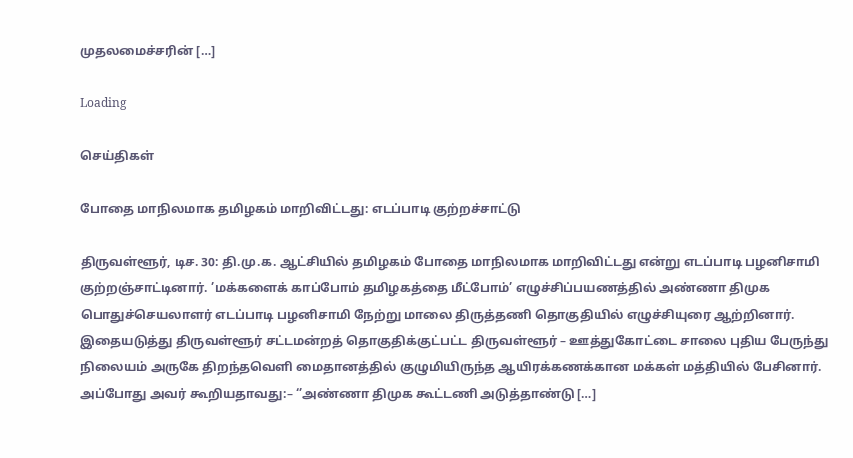முதலமைச்சரின் […]

Loading

செய்திகள்

போதை மாநிலமாக தமிழகம் மாறிவிட்டது: எடப்பாடி குற்றச்சாட்டு

திருவள்ளூர், டிச. 30: தி.மு.க. ஆட்சியில் தமிழகம் போதை மாநிலமாக மாறிவிட்டது என்று எடப்பாடி பழனிசாமி குற்றஞ்சாட்டினார். ’மக்களைக் காப்போம் தமிழகத்தை மீட்போம்’ எழுச்சிப்பயணத்தில் அண்ணா திமுக பொதுச்செயலாளர் எடப்பாடி பழனிசாமி நேற்று மாலை திருத்தணி தொகுதியில் எழுச்சியுரை ஆற்றினார். இதையடுத்து திருவள்ளூர் சட்டமன்றத் தொகுதிக்குட்பட்ட திருவள்ளூர் – ஊத்துகோட்டை சாலை புதிய பேருந்து நிலையம் அருகே திறந்தவெளி மைதானத்தில் குழுமியிருந்த ஆயிரக்கணக்கான மக்கள் மத்தியில் பேசினார். அப்போது அவர் கூறியதாவது:– ‘’அண்ணா திமுக கூட்டணி அடுத்தாண்டு […]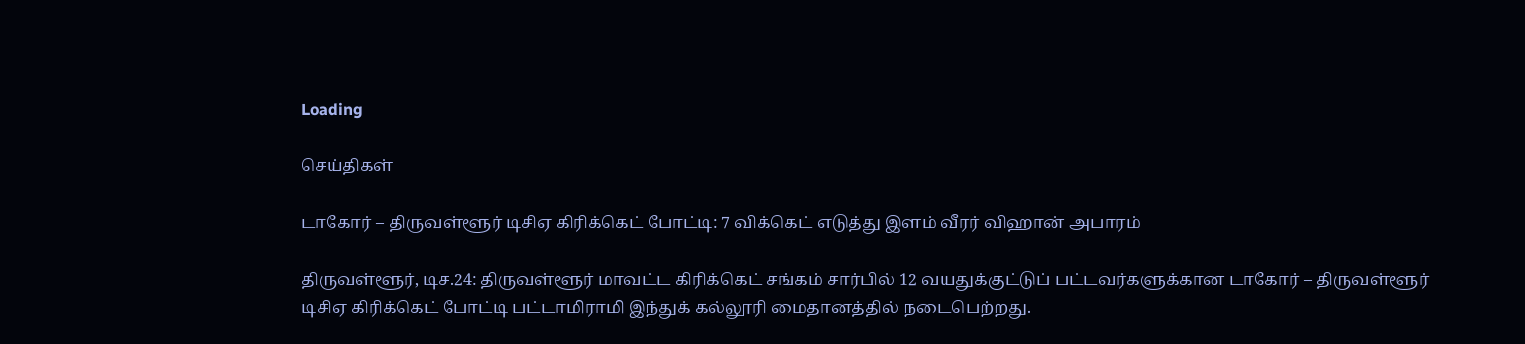Loading

செய்திகள்

டாகோர் – திருவள்ளூர் டிசிஏ கிரிக்கெட் போட்டி: 7 விக்கெட் எடுத்து இளம் வீரர் விஹான் அபாரம்

திருவள்ளூர், டிச.24: திருவள்ளூர் மாவட்ட கிரிக்கெட் சங்கம் சார்பில் 12 வயதுக்குட்டுப் பட்டவர்களுக்கான டாகோர் – திருவள்ளூர் டிசிஏ கிரிக்கெட் போட்டி பட்டாமிராமி இந்துக் கல்லூரி மைதானத்தில் நடைபெற்றது.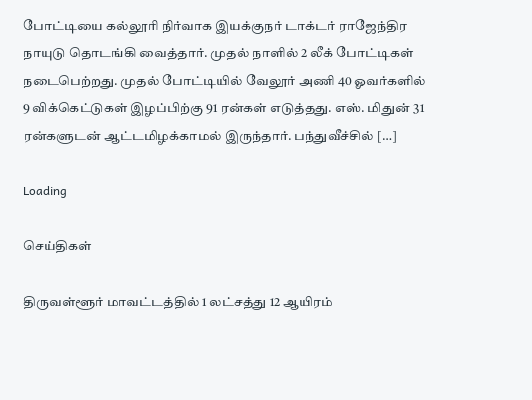போட்டியை கல்லூரி நிர்வாக இயக்குநர் டாக்டர் ராஜேந்திர நாயுடு தொடங்கி வைத்தார். முதல் நாளில் 2 லீக் போட்டிகள் நடைபெற்றது. முதல் போட்டியில் வேலூர் அணி 40 ஓவர்களில் 9 விக்கெட்டுகள் இழப்பிற்கு 91 ரன்கள் எடுத்தது. எஸ். மிதுன் 31 ரன்களுடன் ஆட்டமிழக்காமல் இருந்தார். பந்துவீச்சில் […]

Loading

செய்திகள்

திருவள்ளூர் மாவட்டத்தில் 1 லட்சத்து 12 ஆயிரம்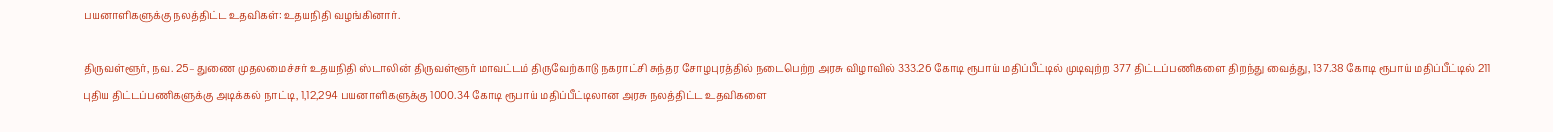பயனாளிகளுக்கு நலத்திட்ட உதவிகள்: உதயநிதி வழங்கினார்.

திருவள்ளூர், நவ. 25– துணை முதலமைச்சர் உதயநிதி ஸ்டாலின் திருவள்ளூர் மாவட்டம் திருவேற்காடு நகராட்சி சுந்தர சோழபுரத்தில் நடைபெற்ற அரசு விழாவில் 333.26 கோடி ரூபாய் மதிப்பீட்டில் முடிவுற்ற 377 திட்டப்பணிகளை திறந்து வைத்து, 137.38 கோடி ரூபாய் மதிப்பீட்டில் 211 புதிய திட்டப்பணிகளுக்கு அடிக்கல் நாட்டி, 1,12,294 பயனாளிகளுக்கு 1000.34 கோடி ரூபாய் மதிப்பீட்டிலான அரசு நலத்திட்ட உதவிகளை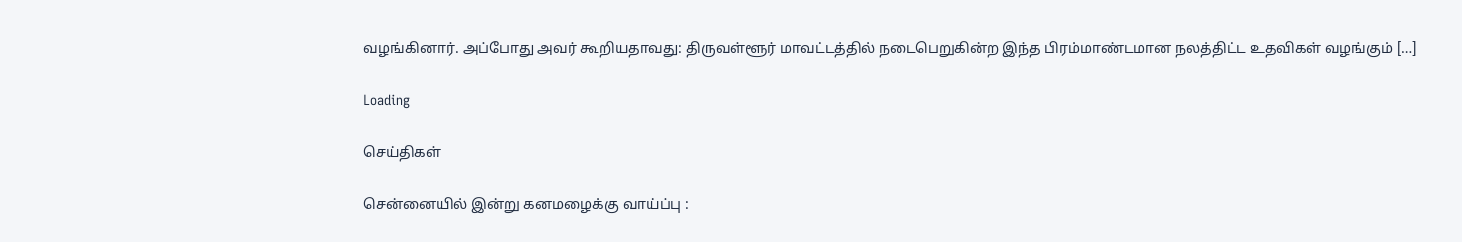வழங்கினார். அப்போது அவர் கூறியதாவது: திருவள்ளூர் மாவட்டத்தில் நடைபெறுகின்ற இந்த பிரம்மாண்டமான நலத்திட்ட உதவிகள் வழங்கும் […]

Loading

செய்திகள்

சென்னையில் இன்று கனமழைக்கு வாய்ப்பு :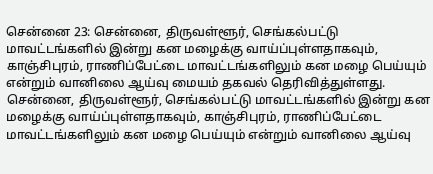சென்னை 23: சென்னை, திருவள்ளூர், செங்கல்பட்டு மாவட்டங்களில் இன்று கன மழைக்கு வாய்ப்புள்ளதாகவும், காஞ்சிபுரம், ராணிப்பேட்டை மாவட்டங்களிலும் கன மழை பெய்யும் என்றும் வானிலை ஆய்வு மையம் தகவல் தெரிவித்துள்ளது.  சென்னை, திருவள்ளூர், செங்கல்பட்டு மாவட்டங்களில் இன்று கன மழைக்கு வாய்ப்புள்ளதாகவும், காஞ்சிபுரம், ராணிப்பேட்டை மாவட்டங்களிலும் கன மழை பெய்யும் என்றும் வானிலை ஆய்வு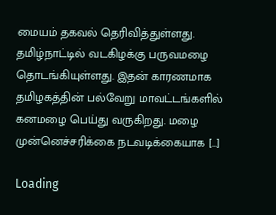மையம் தகவல் தெரிவித்துள்ளது. தமிழ்நாட்டில் வடகிழக்கு பருவமழை தொடங்கியுள்ளது. இதன் காரணமாக தமிழகத்தின் பல்வேறு மாவட்டங்களில் கனமழை பெய்து வருகிறது. மழை முன்னெச்சரிக்கை நடவடிக்கையாக […]

Loading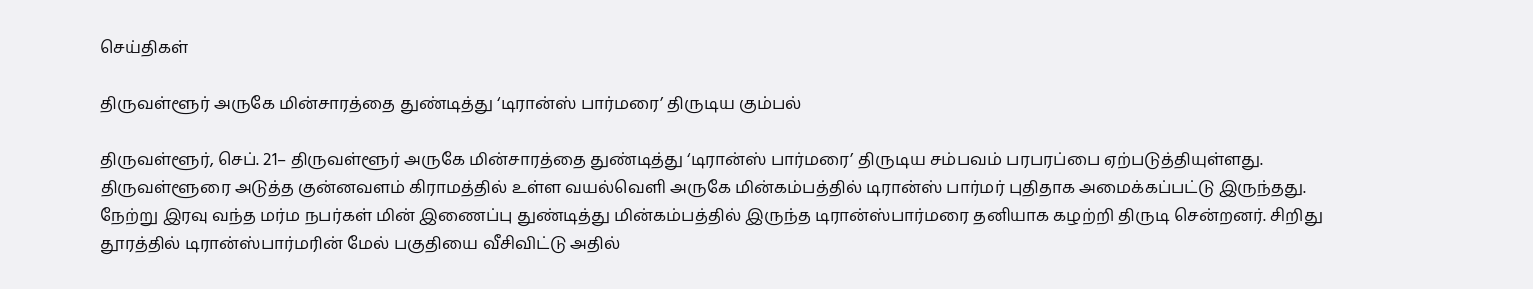செய்திகள்

திருவள்ளூர் அருகே மின்சாரத்தை துண்டித்து ‘டிரான்ஸ் பார்மரை’ திருடிய கும்பல்

திருவள்ளூர், செப். 21– திருவள்ளூர் அருகே மின்சாரத்தை துண்டித்து ‘டிரான்ஸ் பார்மரை’ திருடிய சம்பவம் பரபரப்பை ஏற்படுத்தியுள்ளது. திருவள்ளூரை அடுத்த குன்னவளம் கிராமத்தில் உள்ள வயல்வெளி அருகே மின்கம்பத்தில் டிரான்ஸ் பார்மர் புதிதாக அமைக்கப்பட்டு இருந்தது. நேற்று இரவு வந்த மர்ம நபர்கள் மின் இணைப்பு துண்டித்து மின்கம்பத்தில் இருந்த டிரான்ஸ்பார்மரை தனியாக கழற்றி திருடி சென்றனர். சிறிது தூரத்தில் டிரான்ஸ்பார்மரின் மேல் பகுதியை வீசிவிட்டு அதில்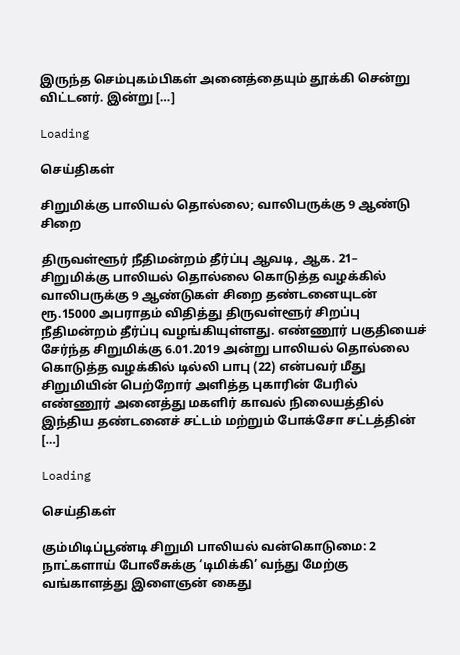இருந்த செம்புகம்பிகள் அனைத்தையும் தூக்கி சென்று விட்டனர். இன்று […]

Loading

செய்திகள்

சிறுமிக்கு பாலியல் தொல்லை; வாலிபருக்கு 9 ஆண்டு சிறை

திருவள்ளூர் நீதிமன்றம் தீர்ப்பு ஆவடி, ஆக. 21– சிறுமிக்கு பாலியல் தொல்லை கொடுத்த வழக்கில் வாலிபருக்கு 9 ஆண்டுகள் சிறை தண்டனையுடன் ரூ.15000 அபராதம் விதித்து திருவள்ளூர் சிறப்பு நீதிமன்றம் தீர்ப்பு வழங்கியுள்ளது. எண்ணூர் பகுதியைச் சேர்ந்த சிறுமிக்கு 6.01.2019 அன்று பாலியல் தொல்லை கொடுத்த வழக்கில் டில்லி பாபு (22) என்பவர் மீது சிறுமியின் பெற்றோர் அளித்த புகாரின் பேரில் எண்ணூர் அனைத்து மகளிர் காவல் நிலையத்தில் இந்திய தண்டனைச் சட்டம் மற்றும் போக்சோ சட்டத்தின் […]

Loading

செய்திகள்

கும்மிடிப்பூண்டி சிறுமி பாலியல் வன்கொடுமை: 2 நாட்களாய் போலீசுக்கு ‘டிமிக்கி’ வந்து மேற்கு வங்காளத்து இளைஞன் கைது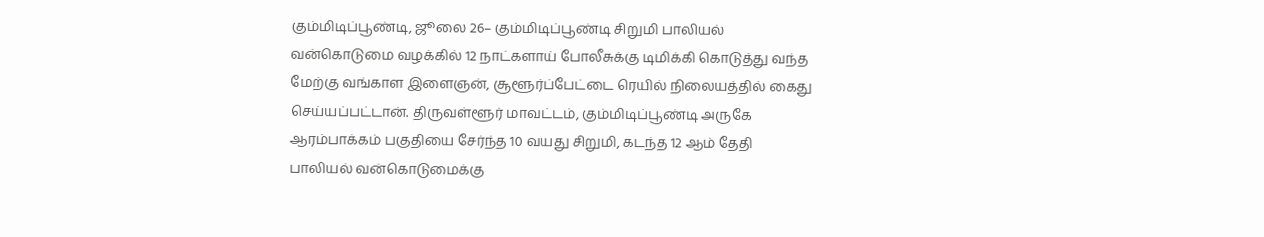கும்மிடிப்பூண்டி, ஜூலை 26– கும்மிடிப்பூண்டி சிறுமி பாலியல் வன்கொடுமை வழக்கில் 12 நாட்களாய் போலீசுக்கு டிமிக்கி கொடுத்து வந்த மேற்கு வங்காள இளைஞன், சூளூர்ப்பேட்டை ரெயில் நிலையத்தில் கைது செய்யப்பட்டான். திருவள்ளூர் மாவட்டம், கும்மிடிப்பூண்டி அருகே ஆரம்பாக்கம் பகுதியை சேர்ந்த 10 வயது சிறுமி, கடந்த 12 ஆம் தேதி பாலியல் வன்கொடுமைக்கு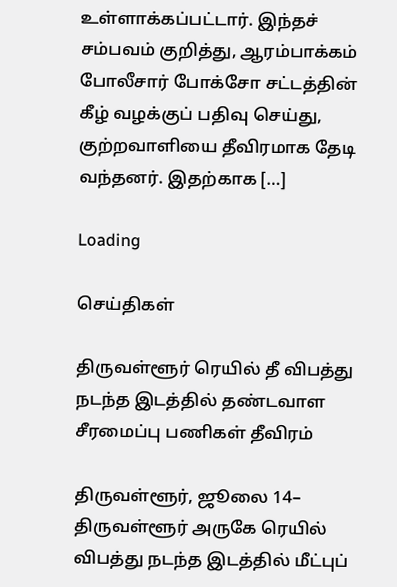உள்ளாக்கப்பட்டார். இந்தச் சம்பவம் குறித்து, ஆரம்பாக்கம் போலீசார் போக்சோ சட்டத்தின் கீழ் வழக்குப் பதிவு செய்து, குற்றவாளியை தீவிரமாக தேடி வந்தனர். இதற்காக […]

Loading

செய்திகள்

திருவள்ளூர் ரெயில் தீ விபத்து நடந்த இடத்தில் தண்டவாள சீரமைப்பு பணிகள் தீவிரம்

திருவள்ளூர், ஜூலை 14– திருவள்ளூர் அருகே ரெயில் விபத்து நடந்த இடத்தில் மீட்புப்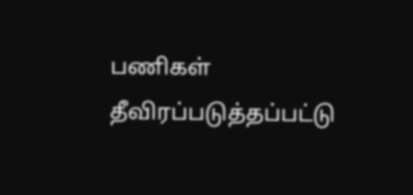பணிகள் தீவிரப்படுத்தப்பட்டு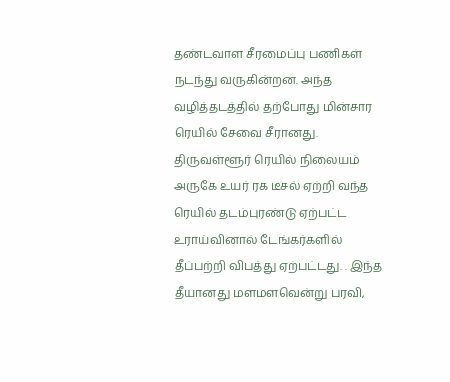தண்டவாள சீரமைப்பு பணிகள் நடந்து வருகின்றன. அந்த வழித்தடத்தில் தற்போது மின்சார ரெயில் சேவை சீரானது. திருவள்ளூர் ரெயில் நிலையம் அருகே உயர் ரக டீசல் ஏற்றி வந்த ரெயில் தடம்புரண்டு ஏற்பட்ட உராய்வினால் டேங்கர்களில் தீப்பற்றி விபத்து ஏற்பட்டது. . இந்த தீயானது மளமளவென்று பரவி,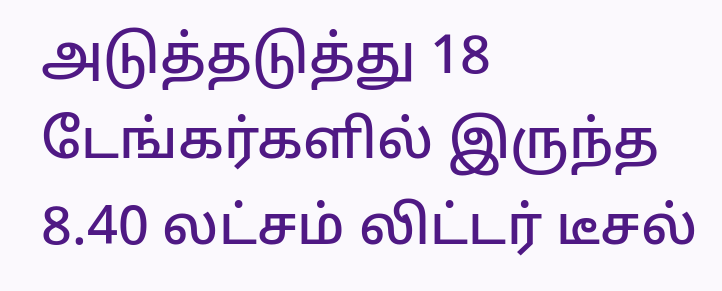அடுத்தடுத்து 18 டேங்கர்களில் இருந்த 8.40 லட்சம் லிட்டர் டீசல்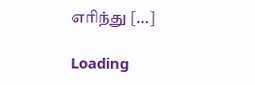எரிந்து […]

Loading